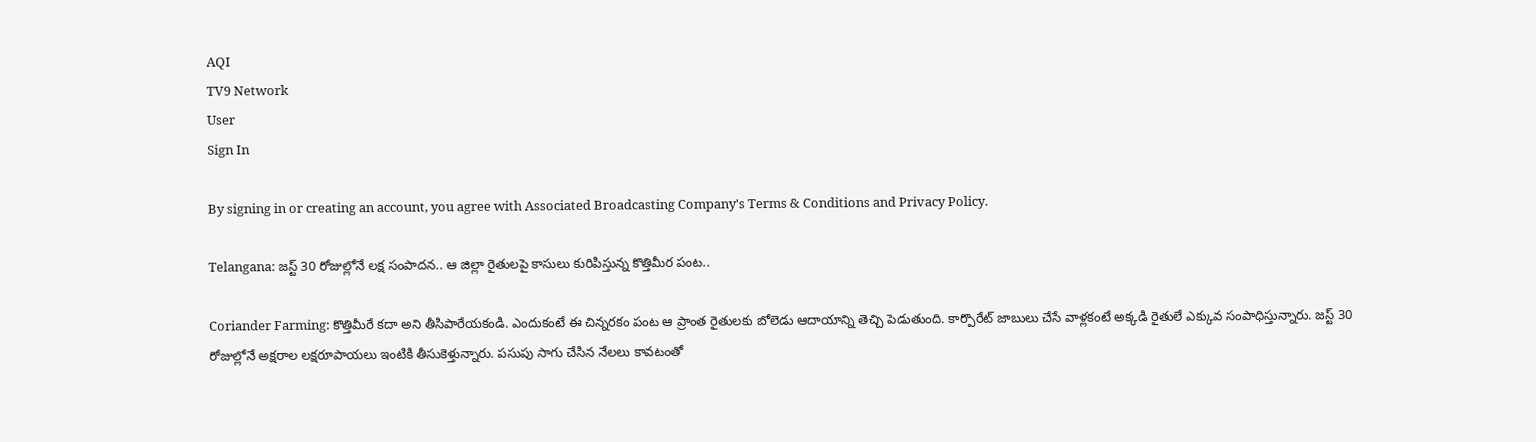AQI
TV9 Network
User
Sign In

By signing in or creating an account, you agree with Associated Broadcasting Company's Terms & Conditions and Privacy Policy.

Telangana: జస్ట్ 30 రోజుల్లోనే లక్ష సంపాదన.. ఆ జిల్లా రైతులపై కాసులు కురిపిస్తున్న కొత్తిమీర పంట..

Coriander Farming: కొత్తిమీరే కదా అని తీసిపారేయకండి. ఎందుకంటే ఈ చిన్నరకం పంట ఆ ప్రాంత రైతులకు బోలెడు ఆదాయాన్ని తెచ్చి పెడుతుంది. కార్పొరేట్ జాబులు చేసే వాళ్లకంటే అక్కడి రైతులే ఎక్కువ సంపాధిస్తున్నారు. జస్ట్ 30 రోజుల్లోనే అక్షరాల లక్షరూపాయలు ఇంటికి తీసుకెళ్తున్నారు. పసుపు సాగు చేసిన నేలలు కావటంతో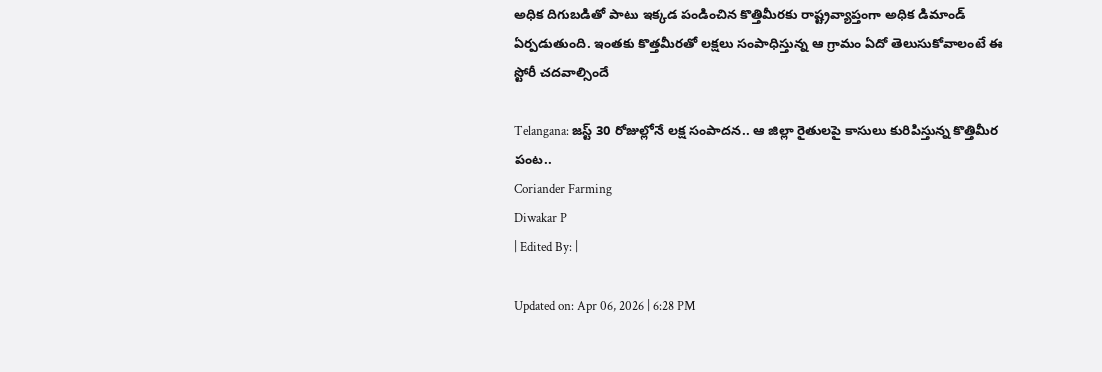అధిక దిగుబడితో పాటు ఇక్కడ పండించిన కొత్తిమీరకు రాష్ట్రవ్యాప్తంగా అధిక డిమాండ్ ఏర్పడుతుంది. ఇంతకు కొత్తమీరతో లక్షలు సంపాధిస్తున్న ఆ గ్రామం ఏదో తెలుసుకోవాలంటే ఈ స్టోరీ చదవాల్సిందే

Telangana: జస్ట్ 30 రోజుల్లోనే లక్ష సంపాదన.. ఆ జిల్లా రైతులపై కాసులు కురిపిస్తున్న కొత్తిమీర పంట..
Coriander Farming
Diwakar P
| Edited By: |

Updated on: Apr 06, 2026 | 6:28 PM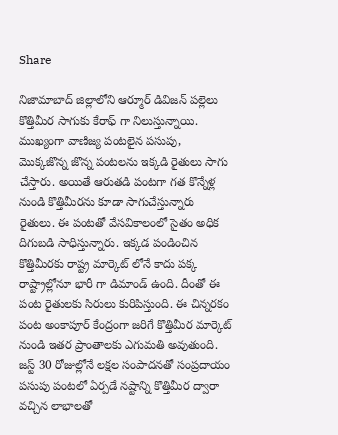Share

నిజామాబాద్ జిల్లాలోని ఆర్మూర్ డివిజన్ పల్లెలు కొత్తిమీర సాగుకు కేరాఫ్ గా నిలుస్తున్నాయి. ముఖ్యంగా వాణిజ్య పంటలైన పసుపు, మొక్కజొన్న జొన్న పంటలను ఇక్కడి రైతులు సాగు చేస్తారు. అయితే ఆరుతడి పంటగా గత కొన్నేళ్ల నుండి కొత్తిమీరను కూడా సాగుచేస్తున్నారు రైతులు. ఈ పంటతో వేసవికాలంలో సైతం అధిక దిగుబడి సాధిస్తున్నారు. ఇక్కడ పండించిన కొత్తిమీరకు రాష్ట్ర మార్కెట్ లోనే కాదు పక్క రాష్ట్రాల్లోనూ భారీ గా డిమాండ్ ఉంది. దీంతో ఈ పంట రైతులకు సిరులు కురిపిస్తుంది. ఈ చిన్నరకం పంట అంకాపూర్ కేంద్రంగా జరిగే కొత్తిమీర మార్కెట్ నుండి ఇతర ప్రాంతాలకు ఎగుమతి అవుతుంది. జస్ట్ 30 రోజుల్లోనే లక్షల సంపాదనతో సంప్రదాయం పసుపు పంటలో ఏర్పడే నష్టాన్ని కొత్తిమీర ద్వారా వచ్చిన లాభాలతో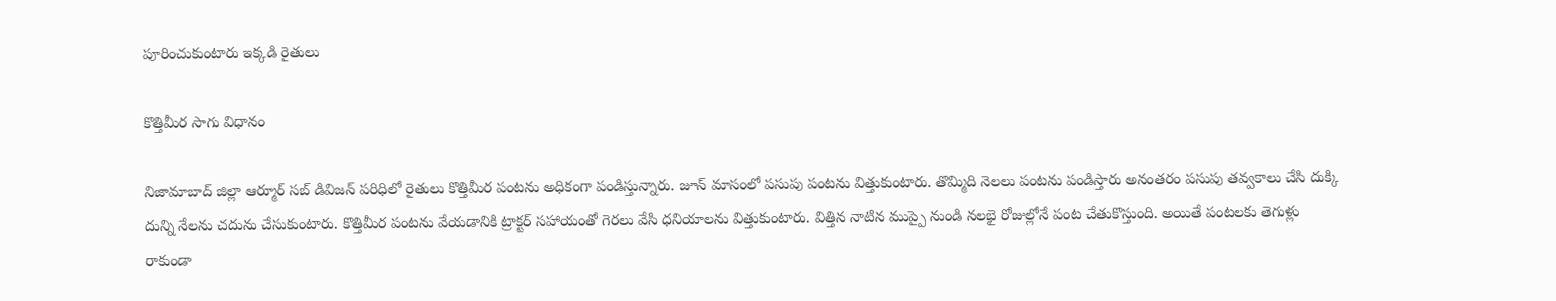పూరించుకుంటారు ఇక్కడి రైతులు

కొత్తిమీర సాగు విధానం

నిజామాబాద్ జిల్లా ఆర్మూర్ సబ్ డివిజన్ పరిధిలో రైతులు కొత్తిమీర పంటను అధికంగా పండిస్తున్నారు. జూన్ మాసంలో పసుపు పంటను విత్తుకుంటారు. తొమ్మిది నెలలు పంటను పండిస్తారు అనంతరం పసుపు తవ్వకాలు చేసి దుక్కి దున్ని నేలను చదును చేసుకుంటారు. కొత్తిమీర పంటను వేయడానికి ట్రాక్టర్ సహాయంతో గెరలు వేసి ధనియాలను విత్తుకుంటారు. విత్తిన నాటిన ముప్పై నుండి నలభై రోజుల్లోనే పంట చేతుకొస్తుంది. అయితే పంటలకు తెగుళ్లు రాకుండా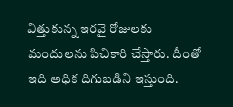విత్తుకున్న ఇరవై రోజులకు మందులను పిచికారి చేస్తారు. దీంతో ఇది అధిక దిగుబడిని ఇస్తుంది.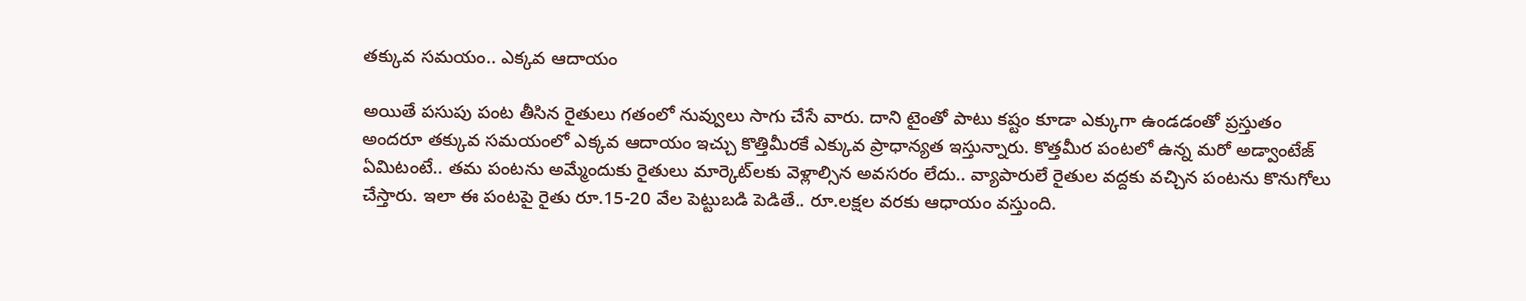తక్కువ సమయం.. ఎక్కవ ఆదాయం

అయితే పసుపు పంట తీసిన రైతులు గతంలో నువ్వులు సాగు చేసే వారు. దాని టైంతో పాటు కష్టం కూడా ఎక్కుగా ఉండడంతో ప్రస్తుతం అందరూ తక్కువ సమయంలో ఎక్కవ ఆదాయం ఇచ్చు కొత్తిమీరకే ఎక్కువ ప్రాధాన్యత ఇస్తున్నారు. కొత్తమీర పంటలో ఉన్న మరో అడ్వాంటేజ్ ఏమిటంటే.. తమ పంటను అమ్మేందుకు రైతులు మార్కెట్‌లకు వెళ్లాల్సిన అవసరం లేదు.. వ్యాపారులే రైతుల వద్దకు వచ్చిన పంటను కొనుగోలు చేస్తారు. ఇలా ఈ పంటపై రైతు రూ.15-20 వేల పెట్టుబడి పెడితే.. రూ.లక్షల వరకు ఆధాయం వస్తుంది.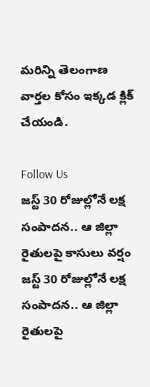మరిన్ని తెలంగాణ వార్తల కోసం ఇక్కడ క్లిక్ చేయండి.

Follow Us
జస్ట్ 30 రోజుల్లోనే లక్ష సంపాదన.. ఆ జిల్లా రైతులపై కాసులు వర్షం
జస్ట్ 30 రోజుల్లోనే లక్ష సంపాదన.. ఆ జిల్లా రైతులపై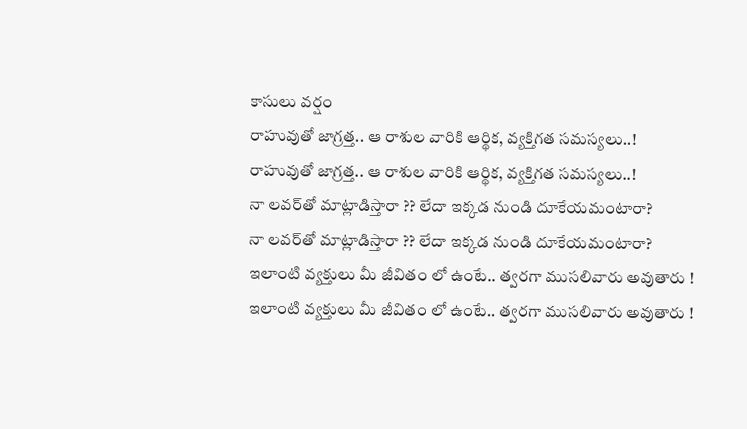కాసులు వర్షం
రాహువుతో జాగ్రత్త.. ఆ రాశుల వారికి ఆర్థిక, వ్యక్తిగత సమస్యలు..!
రాహువుతో జాగ్రత్త.. ఆ రాశుల వారికి ఆర్థిక, వ్యక్తిగత సమస్యలు..!
నా లవర్‌తో మాట్లాడిస్తారా ?? లేదా ఇక్కడ నుండి దూకేయమంటారా?
నా లవర్‌తో మాట్లాడిస్తారా ?? లేదా ఇక్కడ నుండి దూకేయమంటారా?
ఇలాంటి వ్యక్తులు మీ జీవితం లో ఉంటే.. త్వరగా ముసలివారు అవుతారు !
ఇలాంటి వ్యక్తులు మీ జీవితం లో ఉంటే.. త్వరగా ముసలివారు అవుతారు !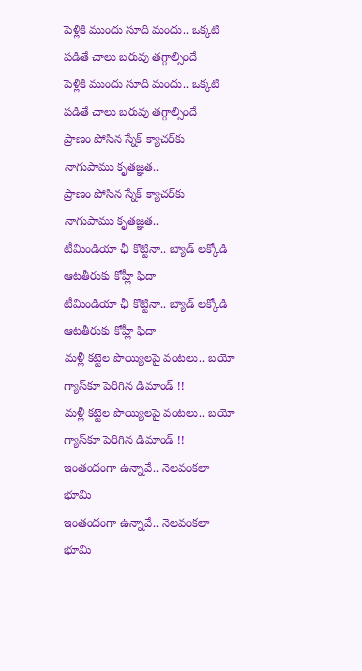పెళ్లికి ముందు సూది మందు.. ఒక్కటి పడితే చాలు బరువు తగ్గాల్సిందే
పెళ్లికి ముందు సూది మందు.. ఒక్కటి పడితే చాలు బరువు తగ్గాల్సిందే
ప్రాణం పోసిన స్నేక్‌ క్యాచర్‌కు నాగుపాము కృతజ్ఞత..
ప్రాణం పోసిన స్నేక్‌ క్యాచర్‌కు నాగుపాము కృతజ్ఞత..
టీమిండియా ఛీ కొట్టినా.. బ్యాడ్ లక్కోడి ఆటతీరుకు కోహ్లీ ఫిదా
టీమిండియా ఛీ కొట్టినా.. బ్యాడ్ లక్కోడి ఆటతీరుకు కోహ్లీ ఫిదా
మళ్లీ కట్టెల పొయ్యిలపై వంటలు.. బయో గ్యాస్‌కూ పెరిగిన డిమాండ్‌ !!
మళ్లీ కట్టెల పొయ్యిలపై వంటలు.. బయో గ్యాస్‌కూ పెరిగిన డిమాండ్‌ !!
ఇంతందంగా ఉన్నావే.. నెలవంకలా భూమి
ఇంతందంగా ఉన్నావే.. నెలవంకలా భూమి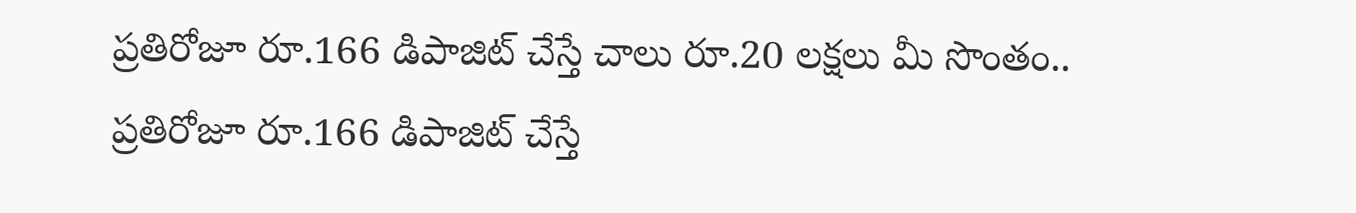ప్రతిరోజూ రూ.166 డిపాజిట్ చేస్తే చాలు రూ.20 లక్షలు మీ సొంతం..
ప్రతిరోజూ రూ.166 డిపాజిట్ చేస్తే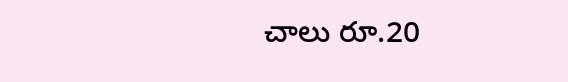చాలు రూ.20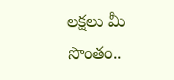లక్షలు మీ సొంతం..